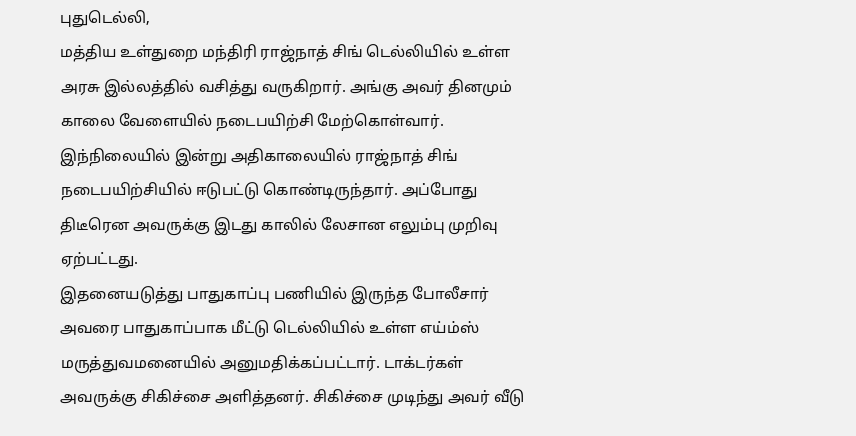புதுடெல்லி,
மத்திய உள்துறை மந்திரி ராஜ்நாத் சிங் டெல்லியில் உள்ள அரசு இல்லத்தில் வசித்து வருகிறார். அங்கு அவர் தினமும் காலை வேளையில் நடைபயிற்சி மேற்கொள்வார். இந்நிலையில் இன்று அதிகாலையில் ராஜ்நாத் சிங் நடைபயிற்சியில் ஈடுபட்டு கொண்டிருந்தார். அப்போது திடீரென அவருக்கு இடது காலில் லேசான எலும்பு முறிவு ஏற்பட்டது.
இதனையடுத்து பாதுகாப்பு பணியில் இருந்த போலீசார் அவரை பாதுகாப்பாக மீட்டு டெல்லியில் உள்ள எய்ம்ஸ் மருத்துவமனையில் அனுமதிக்கப்பட்டார். டாக்டர்கள் அவருக்கு சிகிச்சை அளித்தனர். சிகிச்சை முடிந்து அவர் வீடு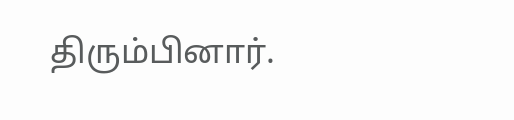திரும்பினார்.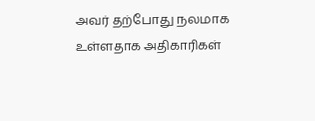அவர் தற்போது நலமாக உள்ளதாக அதிகாரிகள்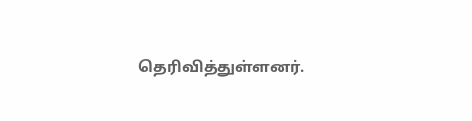தெரிவித்துள்ளனர்.